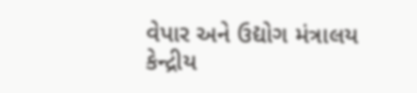વેપાર અને ઉદ્યોગ મંત્રાલય
કેન્દ્રીય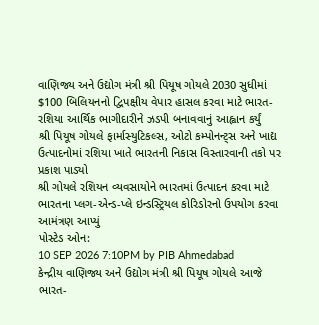વાણિજ્ય અને ઉદ્યોગ મંત્રી શ્રી પિયૂષ ગોયલે 2030 સુધીમાં $100 બિલિયનનો દ્વિપક્ષીય વેપાર હાસલ કરવા માટે ભારત-રશિયા આર્થિક ભાગીદારીને ઝડપી બનાવવાનું આહ્વાન કર્યું
શ્રી પિયૂષ ગોયલે ફાર્માસ્યુટિકલ્સ, ઓટો કમ્પોનન્ટ્સ અને ખાદ્ય ઉત્પાદનોમાં રશિયા ખાતે ભારતની નિકાસ વિસ્તારવાની તકો પર પ્રકાશ પાડ્યો
શ્રી ગોયલે રશિયન વ્યવસાયોને ભારતમાં ઉત્પાદન કરવા માટે ભારતના પ્લગ-એન્ડ-પ્લે ઇન્ડસ્ટ્રિયલ કોરિડોરનો ઉપયોગ કરવા આમંત્રણ આપ્યું
પોસ્ટેડ ઓન:
10 SEP 2026 7:10PM by PIB Ahmedabad
કેન્દ્રીય વાણિજ્ય અને ઉદ્યોગ મંત્રી શ્રી પિયૂષ ગોયલે આજે ભારત-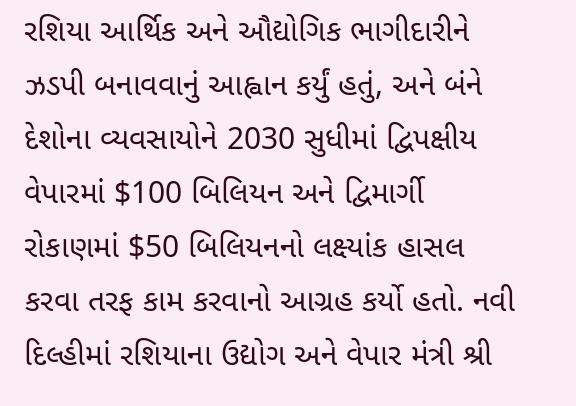રશિયા આર્થિક અને ઔદ્યોગિક ભાગીદારીને ઝડપી બનાવવાનું આહ્વાન કર્યું હતું, અને બંને દેશોના વ્યવસાયોને 2030 સુધીમાં દ્વિપક્ષીય વેપારમાં $100 બિલિયન અને દ્વિમાર્ગી રોકાણમાં $50 બિલિયનનો લક્ષ્યાંક હાસલ કરવા તરફ કામ કરવાનો આગ્રહ કર્યો હતો. નવી દિલ્હીમાં રશિયાના ઉદ્યોગ અને વેપાર મંત્રી શ્રી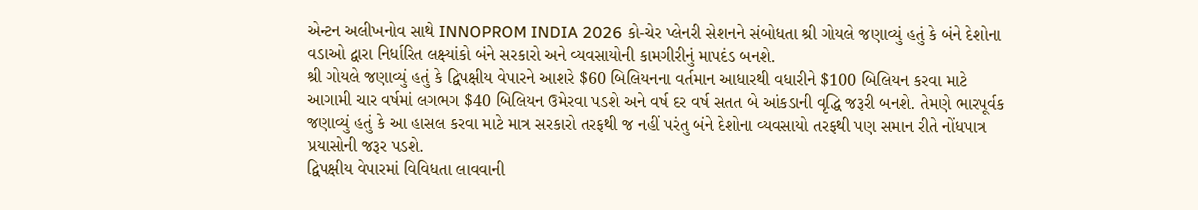એન્ટન અલીખનોવ સાથે INNOPROM INDIA 2026 કો-ચેર પ્લેનરી સેશનને સંબોધતા શ્રી ગોયલે જણાવ્યું હતું કે બંને દેશોના વડાઓ દ્વારા નિર્ધારિત લક્ષ્યાંકો બંને સરકારો અને વ્યવસાયોની કામગીરીનું માપદંડ બનશે.
શ્રી ગોયલે જણાવ્યું હતું કે દ્વિપક્ષીય વેપારને આશરે $60 બિલિયનના વર્તમાન આધારથી વધારીને $100 બિલિયન કરવા માટે આગામી ચાર વર્ષમાં લગભગ $40 બિલિયન ઉમેરવા પડશે અને વર્ષ દર વર્ષ સતત બે આંકડાની વૃદ્ધિ જરૂરી બનશે. તેમણે ભારપૂર્વક જણાવ્યું હતું કે આ હાસલ કરવા માટે માત્ર સરકારો તરફથી જ નહીં પરંતુ બંને દેશોના વ્યવસાયો તરફથી પણ સમાન રીતે નોંધપાત્ર પ્રયાસોની જરૂર પડશે.
દ્વિપક્ષીય વેપારમાં વિવિધતા લાવવાની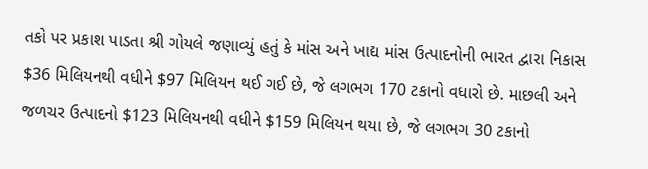તકો પર પ્રકાશ પાડતા શ્રી ગોયલે જણાવ્યું હતું કે માંસ અને ખાદ્ય માંસ ઉત્પાદનોની ભારત દ્વારા નિકાસ $36 મિલિયનથી વધીને $97 મિલિયન થઈ ગઈ છે, જે લગભગ 170 ટકાનો વધારો છે. માછલી અને જળચર ઉત્પાદનો $123 મિલિયનથી વધીને $159 મિલિયન થયા છે, જે લગભગ 30 ટકાનો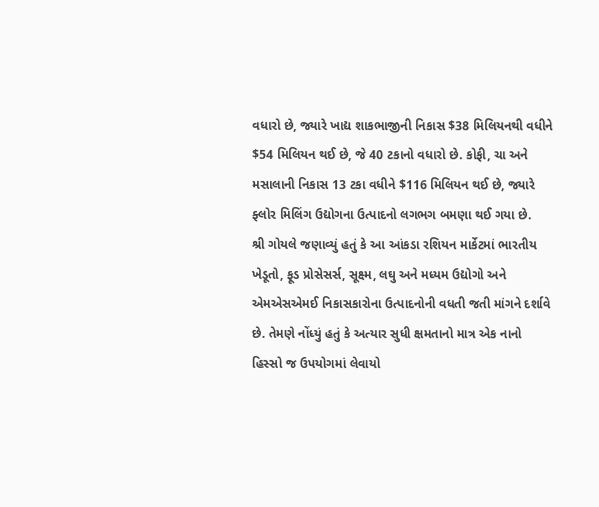વધારો છે, જ્યારે ખાદ્ય શાકભાજીની નિકાસ $38 મિલિયનથી વધીને $54 મિલિયન થઈ છે, જે 40 ટકાનો વધારો છે. કોફી, ચા અને મસાલાની નિકાસ 13 ટકા વધીને $116 મિલિયન થઈ છે, જ્યારે ફ્લોર મિલિંગ ઉદ્યોગના ઉત્પાદનો લગભગ બમણા થઈ ગયા છે.
શ્રી ગોયલે જણાવ્યું હતું કે આ આંકડા રશિયન માર્કેટમાં ભારતીય ખેડૂતો, ફૂડ પ્રોસેસર્સ, સૂક્ષ્મ, લઘુ અને મધ્યમ ઉદ્યોગો અને એમએસએમઈ નિકાસકારોના ઉત્પાદનોની વધતી જતી માંગને દર્શાવે છે. તેમણે નોંધ્યું હતું કે અત્યાર સુધી ક્ષમતાનો માત્ર એક નાનો હિસ્સો જ ઉપયોગમાં લેવાયો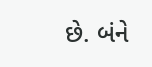છે. બંને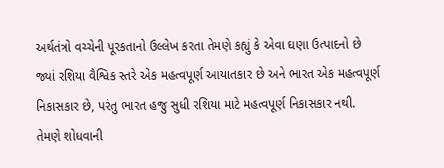અર્થતંત્રો વચ્ચેની પૂરકતાનો ઉલ્લેખ કરતા તેમણે કહ્યું કે એવા ઘણા ઉત્પાદનો છે જ્યાં રશિયા વૈશ્વિક સ્તરે એક મહત્વપૂર્ણ આયાતકાર છે અને ભારત એક મહત્વપૂર્ણ નિકાસકાર છે, પરંતુ ભારત હજુ સુધી રશિયા માટે મહત્વપૂર્ણ નિકાસકાર નથી. તેમણે શોધવાની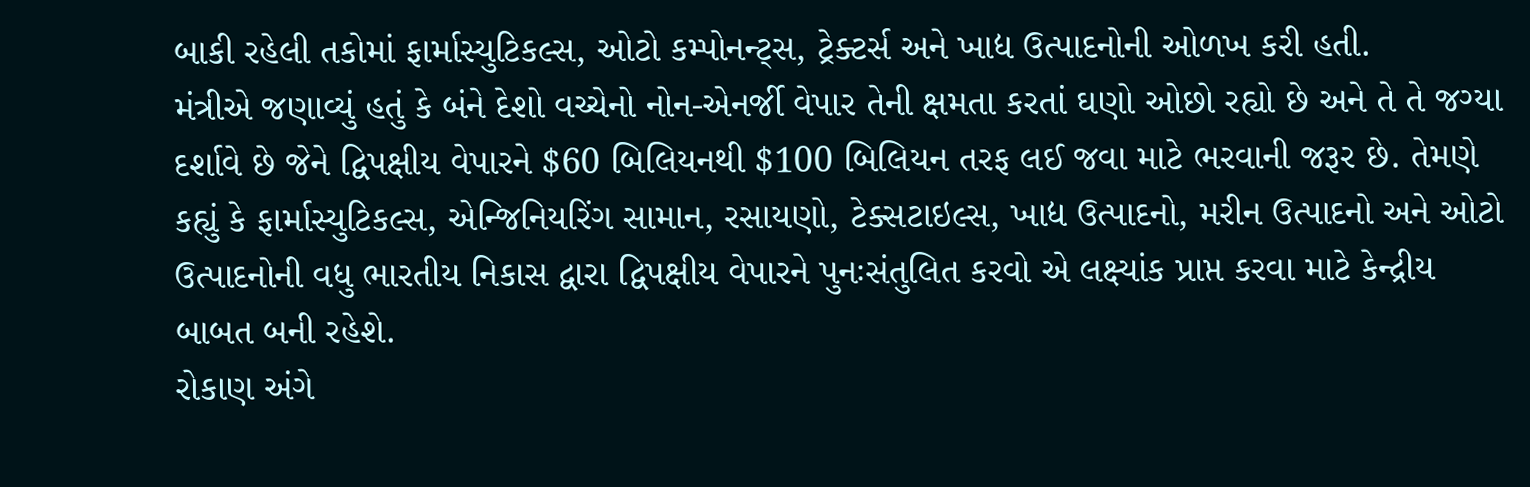બાકી રહેલી તકોમાં ફાર્માસ્યુટિકલ્સ, ઓટો કમ્પોનન્ટ્સ, ટ્રેક્ટર્સ અને ખાદ્ય ઉત્પાદનોની ઓળખ કરી હતી.
મંત્રીએ જણાવ્યું હતું કે બંને દેશો વચ્ચેનો નોન-એનર્જી વેપાર તેની ક્ષમતા કરતાં ઘણો ઓછો રહ્યો છે અને તે તે જગ્યા દર્શાવે છે જેને દ્વિપક્ષીય વેપારને $60 બિલિયનથી $100 બિલિયન તરફ લઈ જવા માટે ભરવાની જરૂર છે. તેમણે કહ્યું કે ફાર્માસ્યુટિકલ્સ, એન્જિનિયરિંગ સામાન, રસાયણો, ટેક્સટાઇલ્સ, ખાદ્ય ઉત્પાદનો, મરીન ઉત્પાદનો અને ઓટો ઉત્પાદનોની વધુ ભારતીય નિકાસ દ્વારા દ્વિપક્ષીય વેપારને પુનઃસંતુલિત કરવો એ લક્ષ્યાંક પ્રાપ્ત કરવા માટે કેન્દ્રીય બાબત બની રહેશે.
રોકાણ અંગે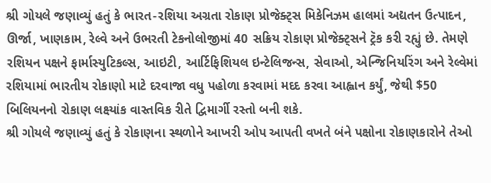શ્રી ગોયલે જણાવ્યું હતું કે ભારત-રશિયા અગ્રતા રોકાણ પ્રોજેક્ટ્સ મિકેનિઝમ હાલમાં અદ્યતન ઉત્પાદન, ઊર્જા, ખાણકામ, રેલ્વે અને ઉભરતી ટેકનોલોજીમાં 40 સક્રિય રોકાણ પ્રોજેક્ટ્સને ટ્રૅક કરી રહ્યું છે. તેમણે રશિયન પક્ષને ફાર્માસ્યુટિકલ્સ, આઇટી, આર્ટિફિશિયલ ઇન્ટેલિજન્સ, સેવાઓ, એન્જિનિયરિંગ અને રેલ્વેમાં રશિયામાં ભારતીય રોકાણો માટે દરવાજા વધુ પહોળા કરવામાં મદદ કરવા આહ્વાન કર્યું, જેથી $50 બિલિયનનો રોકાણ લક્ષ્યાંક વાસ્તવિક રીતે દ્વિમાર્ગી રસ્તો બની શકે.
શ્રી ગોયલે જણાવ્યું હતું કે રોકાણના સ્થળોને આખરી ઓપ આપતી વખતે બંને પક્ષોના રોકાણકારોને તેઓ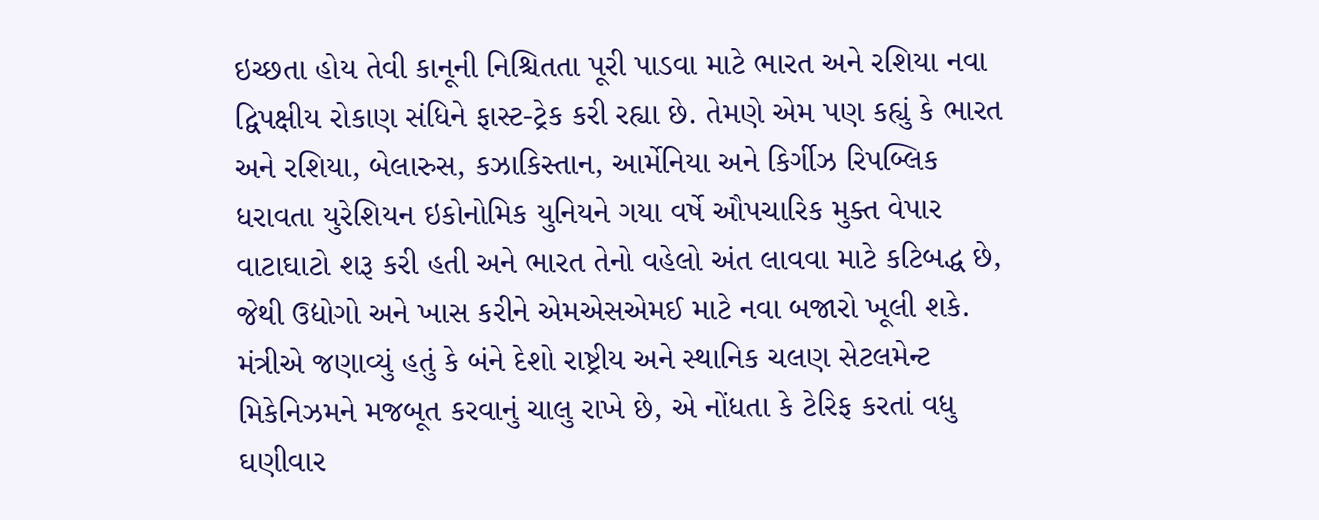ઇચ્છતા હોય તેવી કાનૂની નિશ્ચિતતા પૂરી પાડવા માટે ભારત અને રશિયા નવા દ્વિપક્ષીય રોકાણ સંધિને ફાસ્ટ-ટ્રેક કરી રહ્યા છે. તેમણે એમ પણ કહ્યું કે ભારત અને રશિયા, બેલારુસ, કઝાકિસ્તાન, આર્મેનિયા અને કિર્ગીઝ રિપબ્લિક ધરાવતા યુરેશિયન ઇકોનોમિક યુનિયને ગયા વર્ષે ઔપચારિક મુક્ત વેપાર વાટાઘાટો શરૂ કરી હતી અને ભારત તેનો વહેલો અંત લાવવા માટે કટિબદ્ધ છે, જેથી ઉદ્યોગો અને ખાસ કરીને એમએસએમઈ માટે નવા બજારો ખૂલી શકે.
મંત્રીએ જણાવ્યું હતું કે બંને દેશો રાષ્ટ્રીય અને સ્થાનિક ચલણ સેટલમેન્ટ મિકેનિઝમને મજબૂત કરવાનું ચાલુ રાખે છે, એ નોંધતા કે ટેરિફ કરતાં વધુ ઘણીવાર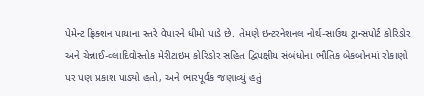પેમેન્ટ ફ્રિક્શન પાયાના સ્તરે વેપારને ધીમો પાડે છે. તેમણે ઇન્ટરનેશનલ નોર્થ-સાઉથ ટ્રાન્સપોર્ટ કોરિડોર અને ચેન્નાઈ-વ્લાદિવોસ્તોક મેરીટાઇમ કોરિડોર સહિત દ્વિપક્ષીય સંબંધોના ભૌતિક બેકબોનમાં રોકાણો પર પણ પ્રકાશ પાડ્યો હતો, અને ભારપૂર્વક જણાવ્યું હતું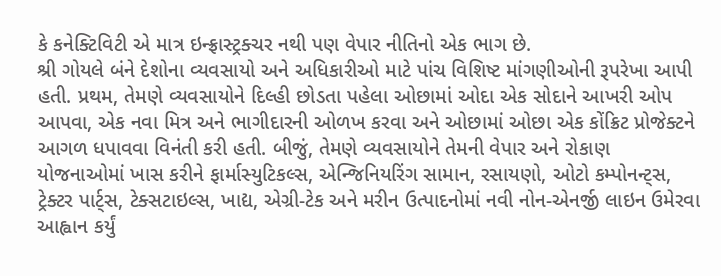કે કનેક્ટિવિટી એ માત્ર ઇન્ફ્રાસ્ટ્રક્ચર નથી પણ વેપાર નીતિનો એક ભાગ છે.
શ્રી ગોયલે બંને દેશોના વ્યવસાયો અને અધિકારીઓ માટે પાંચ વિશિષ્ટ માંગણીઓની રૂપરેખા આપી હતી. પ્રથમ, તેમણે વ્યવસાયોને દિલ્હી છોડતા પહેલા ઓછામાં ઓદા એક સોદાને આખરી ઓપ આપવા, એક નવા મિત્ર અને ભાગીદારની ઓળખ કરવા અને ઓછામાં ઓછા એક કોંક્રિટ પ્રોજેક્ટને આગળ ધપાવવા વિનંતી કરી હતી. બીજું, તેમણે વ્યવસાયોને તેમની વેપાર અને રોકાણ યોજનાઓમાં ખાસ કરીને ફાર્માસ્યુટિકલ્સ, એન્જિનિયરિંગ સામાન, રસાયણો, ઓટો કમ્પોનન્ટ્સ, ટ્રેક્ટર પાર્ટ્સ, ટેક્સટાઇલ્સ, ખાદ્ય, એગ્રી-ટેક અને મરીન ઉત્પાદનોમાં નવી નોન-એનર્જી લાઇન ઉમેરવા આહ્વાન કર્યું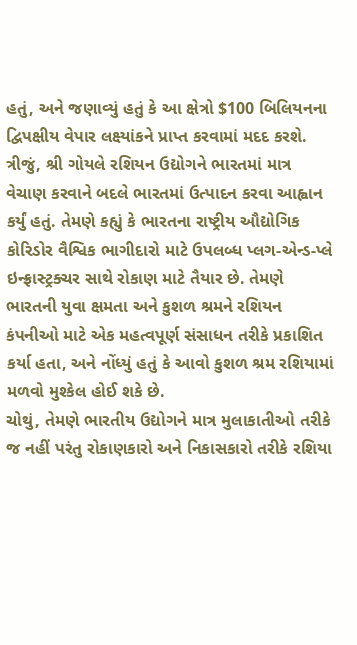હતું, અને જણાવ્યું હતું કે આ ક્ષેત્રો $100 બિલિયનના દ્વિપક્ષીય વેપાર લક્ષ્યાંકને પ્રાપ્ત કરવામાં મદદ કરશે.
ત્રીજું, શ્રી ગોયલે રશિયન ઉદ્યોગને ભારતમાં માત્ર વેચાણ કરવાને બદલે ભારતમાં ઉત્પાદન કરવા આહ્વાન કર્યું હતું. તેમણે કહ્યું કે ભારતના રાષ્ટ્રીય ઔદ્યોગિક કોરિડોર વૈશ્વિક ભાગીદારો માટે ઉપલબ્ધ પ્લગ-એન્ડ-પ્લે ઇન્ફ્રાસ્ટ્રક્ચર સાથે રોકાણ માટે તૈયાર છે. તેમણે ભારતની યુવા ક્ષમતા અને કુશળ શ્રમને રશિયન કંપનીઓ માટે એક મહત્વપૂર્ણ સંસાધન તરીકે પ્રકાશિત કર્યા હતા, અને નોંધ્યું હતું કે આવો કુશળ શ્રમ રશિયામાં મળવો મુશ્કેલ હોઈ શકે છે.
ચોથું, તેમણે ભારતીય ઉદ્યોગને માત્ર મુલાકાતીઓ તરીકે જ નહીં પરંતુ રોકાણકારો અને નિકાસકારો તરીકે રશિયા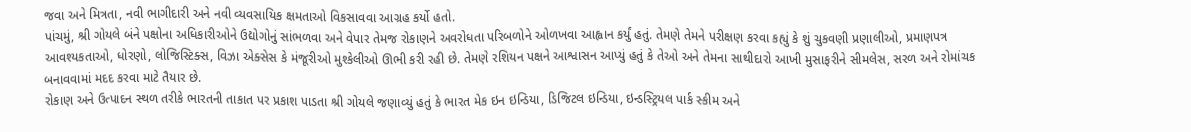જવા અને મિત્રતા, નવી ભાગીદારી અને નવી વ્યવસાયિક ક્ષમતાઓ વિકસાવવા આગ્રહ કર્યો હતો.
પાંચમું, શ્રી ગોયલે બંને પક્ષોના અધિકારીઓને ઉદ્યોગોનું સાંભળવા અને વેપાર તેમજ રોકાણને અવરોધતા પરિબળોને ઓળખવા આહ્વાન કર્યું હતું. તેમણે તેમને પરીક્ષણ કરવા કહ્યું કે શું ચુકવણી પ્રણાલીઓ, પ્રમાણપત્ર આવશ્યકતાઓ, ધોરણો, લોજિસ્ટિક્સ, વિઝા એક્સેસ કે મંજૂરીઓ મુશ્કેલીઓ ઊભી કરી રહી છે. તેમણે રશિયન પક્ષને આશ્વાસન આપ્યું હતું કે તેઓ અને તેમના સાથીદારો આખી મુસાફરીને સીમલેસ, સરળ અને રોમાંચક બનાવવામાં મદદ કરવા માટે તૈયાર છે.
રોકાણ અને ઉત્પાદન સ્થળ તરીકે ભારતની તાકાત પર પ્રકાશ પાડતા શ્રી ગોયલે જણાવ્યું હતું કે ભારત મેક ઇન ઇન્ડિયા, ડિજિટલ ઇન્ડિયા, ઇન્ડસ્ટ્રિયલ પાર્ક સ્કીમ અને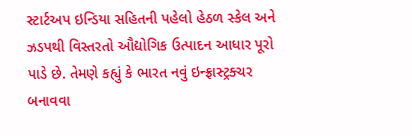સ્ટાર્ટઅપ ઇન્ડિયા સહિતની પહેલો હેઠળ સ્કેલ અને ઝડપથી વિસ્તરતો ઔદ્યોગિક ઉત્પાદન આધાર પૂરો પાડે છે. તેમણે કહ્યું કે ભારત નવું ઇન્ફ્રાસ્ટ્રક્ચર બનાવવા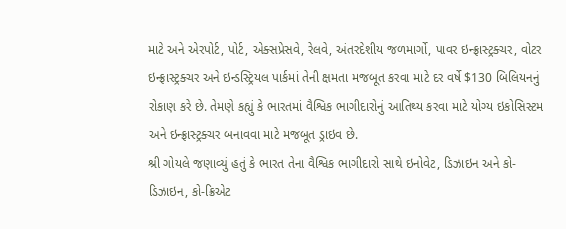માટે અને એરપોર્ટ, પોર્ટ, એક્સપ્રેસવે, રેલવે, અંતરદેશીય જળમાર્ગો, પાવર ઇન્ફ્રાસ્ટ્રક્ચર, વોટર ઇન્ફ્રાસ્ટ્રક્ચર અને ઇન્ડસ્ટ્રિયલ પાર્કમાં તેની ક્ષમતા મજબૂત કરવા માટે દર વર્ષે $130 બિલિયનનું રોકાણ કરે છે. તેમણે કહ્યું કે ભારતમાં વૈશ્વિક ભાગીદારોનું આતિથ્ય કરવા માટે યોગ્ય ઇકોસિસ્ટમ અને ઇન્ફ્રાસ્ટ્રક્ચર બનાવવા માટે મજબૂત ડ્રાઇવ છે.
શ્રી ગોયલે જણાવ્યું હતું કે ભારત તેના વૈશ્વિક ભાગીદારો સાથે ઇનોવેટ, ડિઝાઇન અને કો-ડિઝાઇન, કો-ક્રિએટ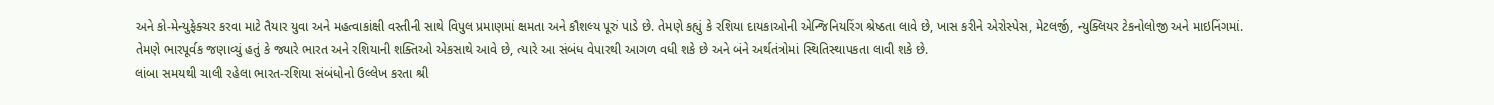અને કો-મેન્યુફેક્ચર કરવા માટે તૈયાર યુવા અને મહત્વાકાંક્ષી વસ્તીની સાથે વિપુલ પ્રમાણમાં ક્ષમતા અને કૌશલ્ય પૂરું પાડે છે. તેમણે કહ્યું કે રશિયા દાયકાઓની એન્જિનિયરિંગ શ્રેષ્ઠતા લાવે છે, ખાસ કરીને એરોસ્પેસ, મેટલર્જી, ન્યુક્લિયર ટેકનોલોજી અને માઇનિંગમાં. તેમણે ભારપૂર્વક જણાવ્યું હતું કે જ્યારે ભારત અને રશિયાની શક્તિઓ એકસાથે આવે છે, ત્યારે આ સંબંધ વેપારથી આગળ વધી શકે છે અને બંને અર્થતંત્રોમાં સ્થિતિસ્થાપકતા લાવી શકે છે.
લાંબા સમયથી ચાલી રહેલા ભારત-રશિયા સંબંધોનો ઉલ્લેખ કરતા શ્રી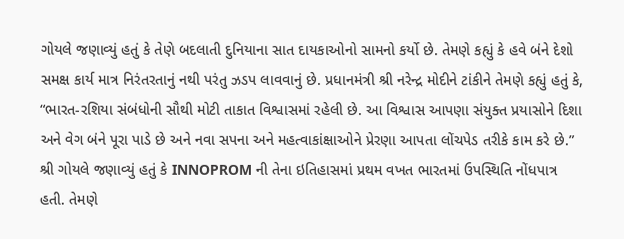ગોયલે જણાવ્યું હતું કે તેણે બદલાતી દુનિયાના સાત દાયકાઓનો સામનો કર્યો છે. તેમણે કહ્યું કે હવે બંને દેશો સમક્ષ કાર્ય માત્ર નિરંતરતાનું નથી પરંતુ ઝડપ લાવવાનું છે. પ્રધાનમંત્રી શ્રી નરેન્દ્ર મોદીને ટાંકીને તેમણે કહ્યું હતું કે, “ભારત-રશિયા સંબંધોની સૌથી મોટી તાકાત વિશ્વાસમાં રહેલી છે. આ વિશ્વાસ આપણા સંયુક્ત પ્રયાસોને દિશા અને વેગ બંને પૂરા પાડે છે અને નવા સપના અને મહત્વાકાંક્ષાઓને પ્રેરણા આપતા લોંચપેડ તરીકે કામ કરે છે.”
શ્રી ગોયલે જણાવ્યું હતું કે INNOPROM ની તેના ઇતિહાસમાં પ્રથમ વખત ભારતમાં ઉપસ્થિતિ નોંધપાત્ર હતી. તેમણે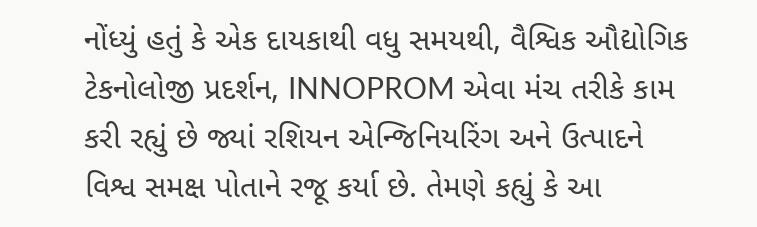નોંધ્યું હતું કે એક દાયકાથી વધુ સમયથી, વૈશ્વિક ઔદ્યોગિક ટેકનોલોજી પ્રદર્શન, INNOPROM એવા મંચ તરીકે કામ કરી રહ્યું છે જ્યાં રશિયન એન્જિનિયરિંગ અને ઉત્પાદને વિશ્વ સમક્ષ પોતાને રજૂ કર્યા છે. તેમણે કહ્યું કે આ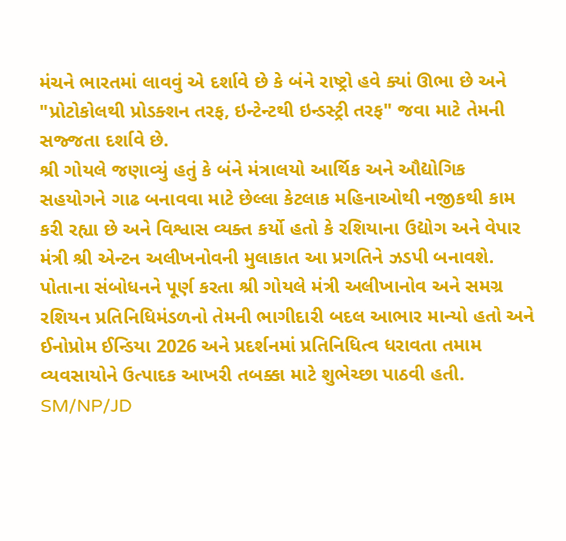મંચને ભારતમાં લાવવું એ દર્શાવે છે કે બંને રાષ્ટ્રો હવે ક્યાં ઊભા છે અને "પ્રોટોકોલથી પ્રોડક્શન તરફ, ઇન્ટેન્ટથી ઇન્ડસ્ટ્રી તરફ" જવા માટે તેમની સજ્જતા દર્શાવે છે.
શ્રી ગોયલે જણાવ્યું હતું કે બંને મંત્રાલયો આર્થિક અને ઔદ્યોગિક સહયોગને ગાઢ બનાવવા માટે છેલ્લા કેટલાક મહિનાઓથી નજીકથી કામ કરી રહ્યા છે અને વિશ્વાસ વ્યક્ત કર્યો હતો કે રશિયાના ઉદ્યોગ અને વેપાર મંત્રી શ્રી એન્ટન અલીખનોવની મુલાકાત આ પ્રગતિને ઝડપી બનાવશે.
પોતાના સંબોધનને પૂર્ણ કરતા શ્રી ગોયલે મંત્રી અલીખાનોવ અને સમગ્ર રશિયન પ્રતિનિધિમંડળનો તેમની ભાગીદારી બદલ આભાર માન્યો હતો અને ઈનોપ્રોમ ઈન્ડિયા 2026 અને પ્રદર્શનમાં પ્રતિનિધિત્વ ધરાવતા તમામ વ્યવસાયોને ઉત્પાદક આખરી તબક્કા માટે શુભેચ્છા પાઠવી હતી.
SM/NP/JD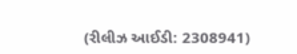(રીલીઝ આઈડી: 2308941)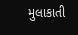મુલાકાતી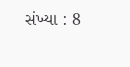સંખ્યા : 8